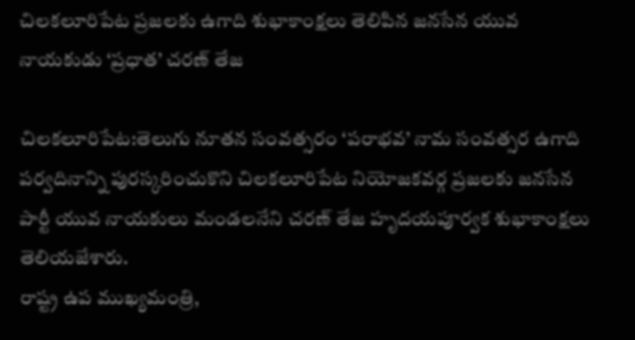చిలకలూరిపేట ప్రజలకు ఉగాది శుభాకాంక్షలు తెలిపిన జనసేన యువ నాయకుడు ‘ప్రధాత’ చరణ్ తేజ

చిలకలూరిపేట:తెలుగు నూతన సంవత్సరం ‘పరాభవ’ నామ సంవత్సర ఉగాది పర్వదినాన్ని పురస్కరించుకొని చిలకలూరిపేట నియోజకవర్గ ప్రజలకు జనసేన పార్టీ యువ నాయకులు మండలనేని చరణ్ తేజ హృదయపూర్వక శుభాకాంక్షలు తెలియజేశారు.
రాష్ట్ర ఉప ముఖ్యమంత్రి,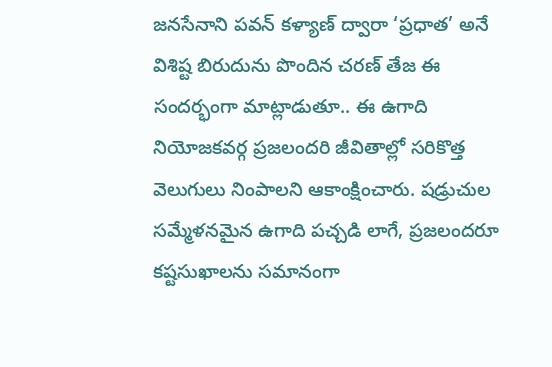జనసేనాని పవన్ కళ్యాణ్ ద్వారా ‘ప్రధాత’ అనే విశిష్ట బిరుదును పొందిన చరణ్ తేజ ఈ సందర్భంగా మాట్లాడుతూ.. ఈ ఉగాది నియోజకవర్గ ప్రజలందరి జీవితాల్లో సరికొత్త వెలుగులు నింపాలని ఆకాంక్షించారు. షడ్రుచుల సమ్మేళనమైన ఉగాది పచ్చడి లాగే, ప్రజలందరూ కష్టసుఖాలను సమానంగా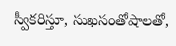స్వీకరిస్తూ, సుఖసంతోషాలతో,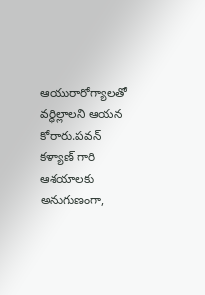ఆయురారోగ్యాలతో వర్ధిల్లాలని ఆయన కోరారు.పవన్ కళ్యాణ్ గారి ఆశయాలకు అనుగుణంగా,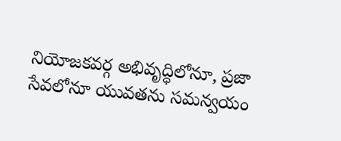నియోజకవర్గ అభివృద్ధిలోనూ, ప్రజా సేవలోనూ యువతను సమన్వయం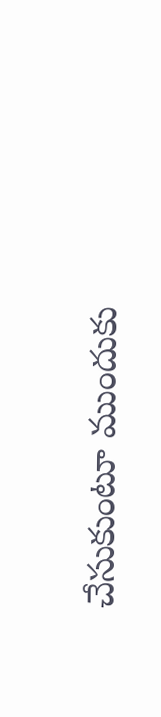చేసుకుంటూ ముందుకు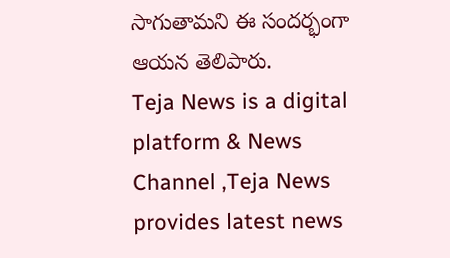సాగుతామని ఈ సందర్భంగా ఆయన తెలిపారు.
Teja News is a digital platform & News Channel ,Teja News provides latest news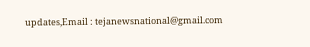updates,Email : tejanewsnational@gmail.com